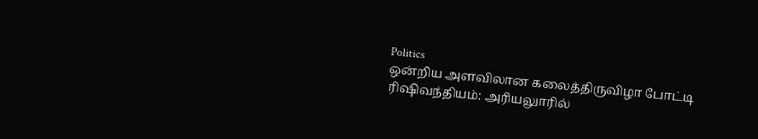Politics
ஒன்றிய அளவிலான கலைத்திருவிழா போட்டி
ரிஷிவந்தியம்: அரியலுாரில்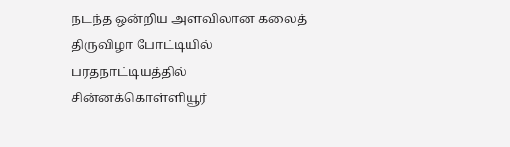நடந்த ஒன்றிய அளவிலான கலைத் திருவிழா போட்டியில் பரதநாட்டியத்தில் சின்னக்கொள்ளியூர்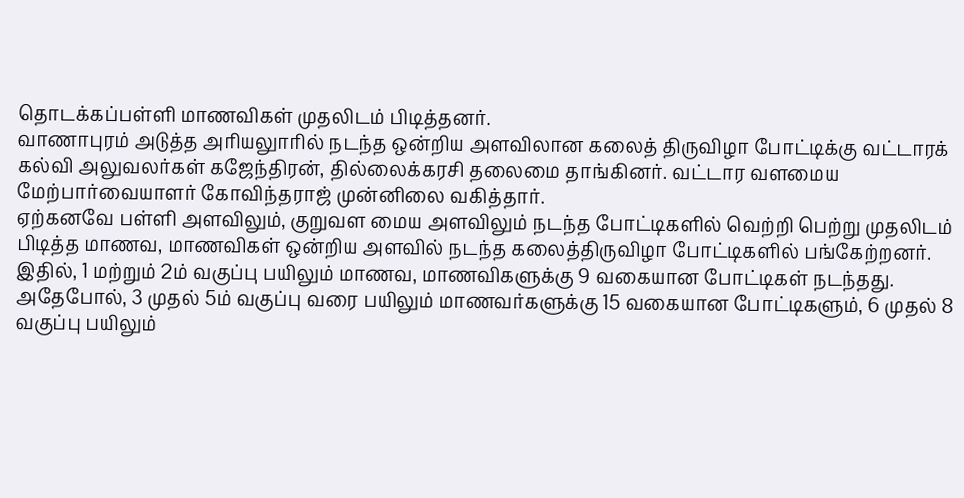தொடக்கப்பள்ளி மாணவிகள் முதலிடம் பிடித்தனர்.
வாணாபுரம் அடுத்த அரியலுாரில் நடந்த ஒன்றிய அளவிலான கலைத் திருவிழா போட்டிக்கு வட்டாரக் கல்வி அலுவலர்கள் கஜேந்திரன், தில்லைக்கரசி தலைமை தாங்கினர். வட்டார வளமைய மேற்பார்வையாளர் கோவிந்தராஜ் முன்னிலை வகித்தார்.
ஏற்கனவே பள்ளி அளவிலும், குறுவள மைய அளவிலும் நடந்த போட்டிகளில் வெற்றி பெற்று முதலிடம் பிடித்த மாணவ, மாணவிகள் ஒன்றிய அளவில் நடந்த கலைத்திருவிழா போட்டிகளில் பங்கேற்றனர்.
இதில், 1 மற்றும் 2ம் வகுப்பு பயிலும் மாணவ, மாணவிகளுக்கு 9 வகையான போட்டிகள் நடந்தது. அதேபோல், 3 முதல் 5ம் வகுப்பு வரை பயிலும் மாணவர்களுக்கு 15 வகையான போட்டிகளும், 6 முதல் 8 வகுப்பு பயிலும்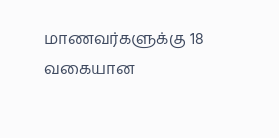மாணவர்களுக்கு 18 வகையான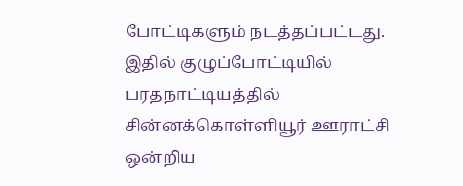போட்டிகளும் நடத்தப்பட்டது.
இதில் குழுப்போட்டியில் பரதநாட்டியத்தில் சின்னக்கொள்ளியூர் ஊராட்சி ஒன்றிய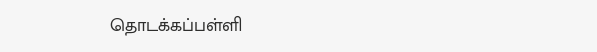தொடக்கப்பள்ளி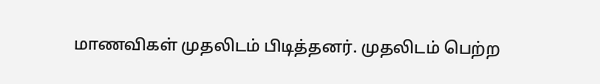மாணவிகள் முதலிடம் பிடித்தனர். முதலிடம் பெற்ற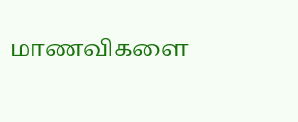மாணவிகளை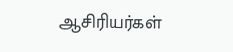ஆசிரியர்கள்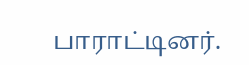பாராட்டினர்.